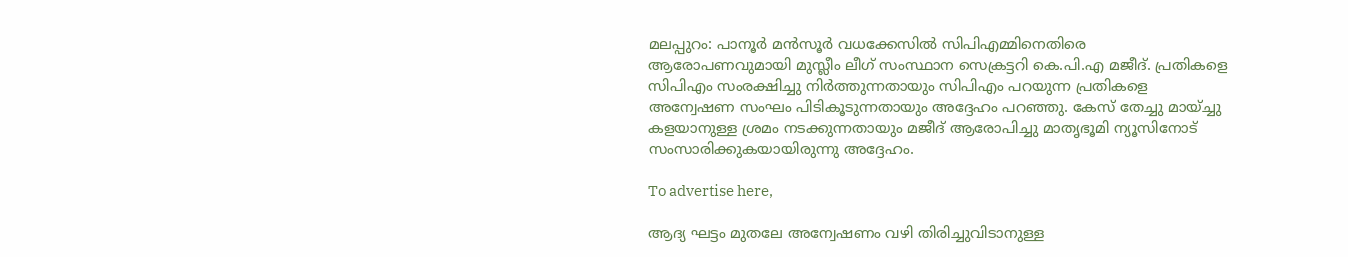മലപ്പുറം: പാനൂര്‍ മന്‍സൂര്‍ വധക്കേസില്‍ സിപിഎമ്മിനെതിരെ ആരോപണവുമായി മുസ്ലീം ലീഗ് സംസ്ഥാന സെക്രട്ടറി കെ.പി.എ മജീദ്. പ്രതികളെ സിപിഎം സംരക്ഷിച്ചു നിര്‍ത്തുന്നതായും സിപിഎം പറയുന്ന പ്രതികളെ അന്വേഷണ സംഘം പിടികൂടുന്നതായും അദ്ദേഹം പറഞ്ഞു. കേസ് തേച്ചു മായ്ച്ചു കളയാനുള്ള ശ്രമം നടക്കുന്നതായും മജീദ് ആരോപിച്ചു മാതൃഭൂമി ന്യൂസിനോട് സംസാരിക്കുകയായിരുന്നു അദ്ദേഹം.

To advertise here,

ആദ്യ ഘട്ടം മുതലേ അന്വേഷണം വഴി തിരിച്ചുവിടാനുള്ള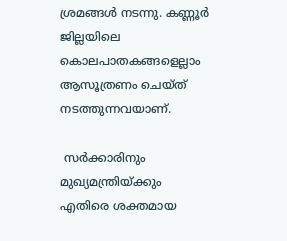ശ്രമങ്ങള്‍ നടന്നു. കണ്ണൂര്‍ ജില്ലയിലെ കൊലപാതകങ്ങളെല്ലാം ആസൂത്രണം ചെയ്ത് നടത്തുന്നവയാണ്.

 സര്‍ക്കാരിനും മുഖ്യമന്ത്രിയ്ക്കും എതിരെ ശക്തമായ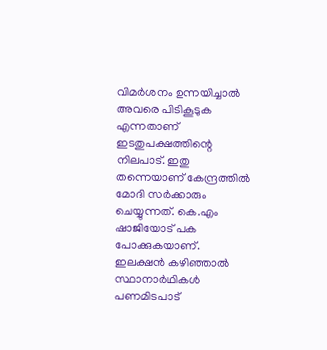വിമര്‍ശനം ഉന്നയിച്ചാല്‍ അവരെ പിടികൂടുക എന്നതാണ് ഇടതുപക്ഷത്തിന്റെ നിലപാട്. ഇതു തന്നെയാണ് കേന്ദ്രത്തില്‍ മോദി സര്‍ക്കാരും ചെയ്യുന്നത്. കെ.എം ഷാജിയോട് പക പോക്കുകയാണ്. ഇലക്ഷന്‍ കഴിഞ്ഞാല്‍ സ്ഥാനാര്‍ഥികള്‍ പണമിടപാട്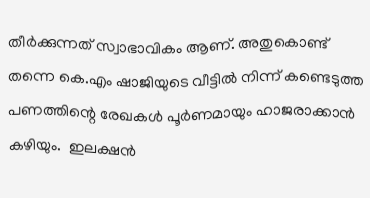തീര്‍ക്കുന്നത് സ്വാഭാവികം ആണ്. അതുകൊണ്ട് തന്നെ കെ.എം ഷാജിയുടെ വീട്ടില്‍ നിന്ന് കണ്ടെടുത്ത പണത്തിന്റെ രേഖകള്‍ പൂര്‍ണമായും ഹാജരാക്കാന്‍ കഴിയും.  ഇലക്ഷന്‍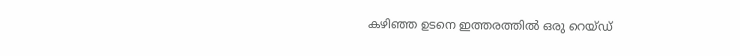കഴിഞ്ഞ ഉടനെ ഇത്തരത്തില്‍ ഒരു റെയ്ഡ്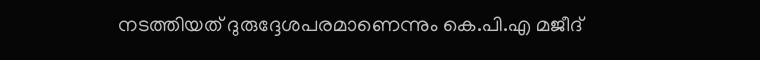നടത്തിയത് ദുരുദ്ദേശപരമാണെന്നും കെ.പി.എ മജീദ്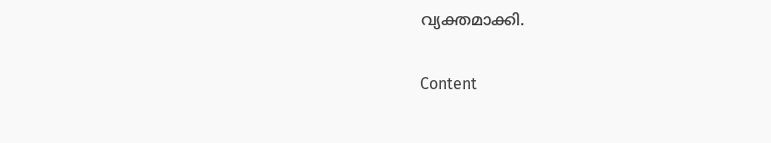വ്യക്തമാക്കി.

Content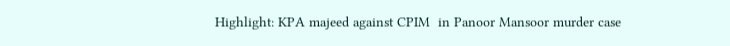Highlight: KPA majeed against CPIM  in Panoor Mansoor murder case